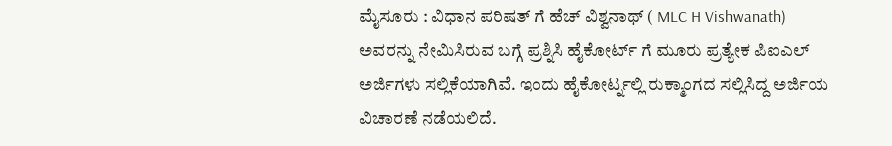ಮೈಸೂರು : ವಿಧಾನ ಪರಿಷತ್ ಗೆ ಹೆಚ್ ವಿಶ್ವನಾಥ್ ( MLC H Vishwanath) ಅವರನ್ನು ನೇಮಿಸಿರುವ ಬಗ್ಗೆ ಪ್ರಶ್ನಿಸಿ ಹೈಕೋರ್ಟ್ ಗೆ ಮೂರು ಪ್ರತ್ಯೇಕ ಪಿಐಎಲ್ ಅರ್ಜಿಗಳು ಸಲ್ಲಿಕೆಯಾಗಿವೆ. ಇಂದು ಹೈಕೋರ್ಟ್ನಲ್ಲಿ ರುಕ್ಮಾಂಗದ ಸಲ್ಲಿಸಿದ್ದ ಅರ್ಜಿಯ ವಿಚಾರಣೆ ನಡೆಯಲಿದೆ.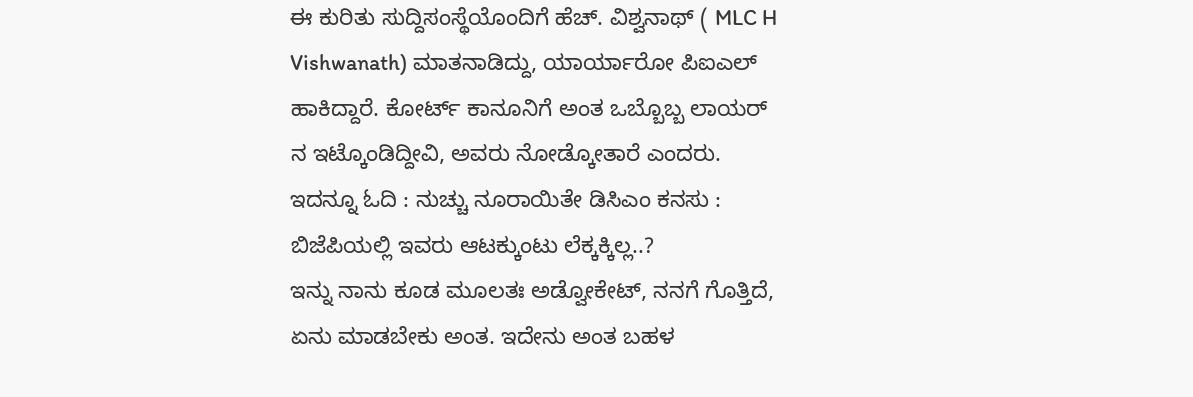ಈ ಕುರಿತು ಸುದ್ದಿಸಂಸ್ಥೆಯೊಂದಿಗೆ ಹೆಚ್. ವಿಶ್ವನಾಥ್ ( MLC H Vishwanath) ಮಾತನಾಡಿದ್ದು, ಯಾರ್ಯಾರೋ ಪಿಐಎಲ್ ಹಾಕಿದ್ದಾರೆ. ಕೋರ್ಟ್ ಕಾನೂನಿಗೆ ಅಂತ ಒಬ್ಬೊಬ್ಬ ಲಾಯರ್ ನ ಇಟ್ಕೊಂಡಿದ್ದೀವಿ, ಅವರು ನೋಡ್ಕೋತಾರೆ ಎಂದರು.
ಇದನ್ನೂ ಓದಿ : ನುಚ್ಚು ನೂರಾಯಿತೇ ಡಿಸಿಎಂ ಕನಸು : ಬಿಜೆಪಿಯಲ್ಲಿ ಇವರು ಆಟಕ್ಕುಂಟು ಲೆಕ್ಕಕ್ಕಿಲ್ಲ..?
ಇನ್ನು ನಾನು ಕೂಡ ಮೂಲತಃ ಅಡ್ವೋಕೇಟ್, ನನಗೆ ಗೊತ್ತಿದೆ, ಏನು ಮಾಡಬೇಕು ಅಂತ. ಇದೇನು ಅಂತ ಬಹಳ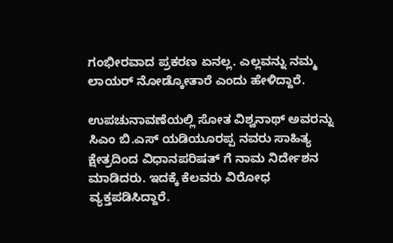ಗಂಭೀರವಾದ ಪ್ರಕರಣ ಏನಲ್ಲ. ಎಲ್ಲವನ್ನು ನಮ್ಮ ಲಾಯರ್ ನೋಡ್ಕೋತಾರೆ ಎಂದು ಹೇಳಿದ್ದಾರೆ.

ಉಪಚುನಾವಣೆಯಲ್ಲಿ ಸೋತ ವಿಶ್ವನಾಥ್ ಅವರನ್ನು ಸಿಎಂ ಬಿ.ಎಸ್ ಯಡಿಯೂರಪ್ಪ ನವರು ಸಾಹಿತ್ಯ ಕ್ಷೇತ್ರದಿಂದ ವಿಧಾನಪರಿಷತ್ ಗೆ ನಾಮ ನಿರ್ದೇಶನ ಮಾಡಿದರು. ಇದಕ್ಕೆ ಕೆಲವರು ವಿರೋಧ ವ್ಯಕ್ತಪಡಿಸಿದ್ದಾರೆ.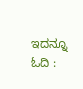ಇದನ್ನೂ ಓದಿ :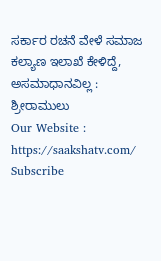ಸರ್ಕಾರ ರಚನೆ ವೇಳೆ ಸಮಾಜ ಕಲ್ಯಾಣ ಇಲಾಖೆ ಕೇಳಿದ್ದೆ, ಅಸಮಾಧಾನವಿಲ್ಲ : ಶ್ರೀರಾಮುಲು
Our Website : https://saakshatv.com/
Subscribe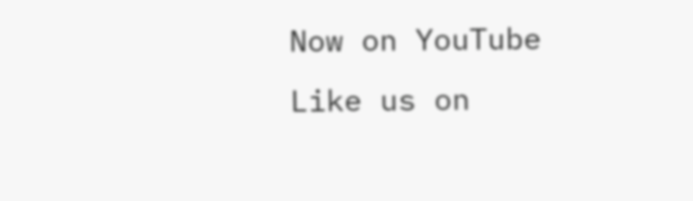Now on YouTube
Like us on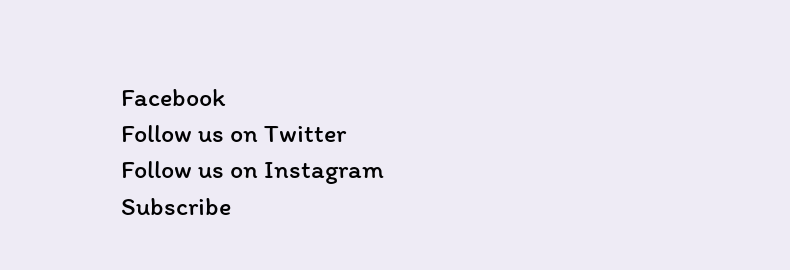Facebook
Follow us on Twitter
Follow us on Instagram
Subscribe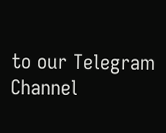to our Telegram Channel